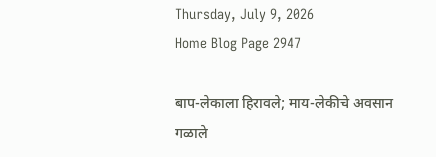Thursday, July 9, 2026
Home Blog Page 2947

बाप-लेकाला हिरावले; माय-लेकीचे अवसान गळाले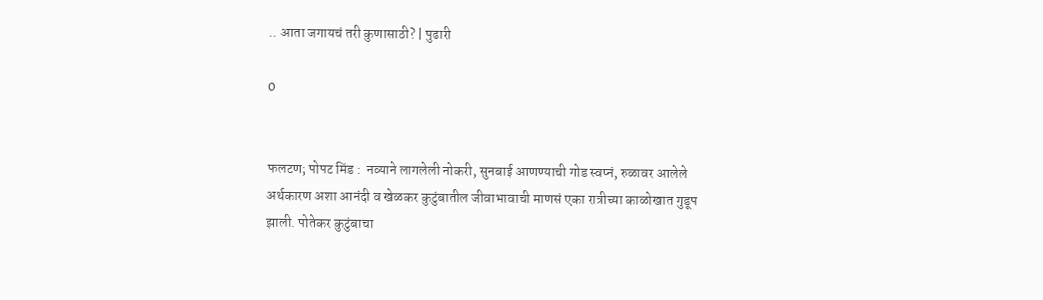.. आता जगायचं तरी कुणासाठी? | पुढारी

0


फलटण; पोपट मिंड :  नव्याने लागलेली नोकरी, सुनबाई आणण्याची गोड स्वप्नं, रुळावर आलेले अर्थकारण अशा आनंदी व खेळकर कुटुंबातील जीवाभावाची माणसं एका रात्रीच्या काळोखात गुडूप झाली. पोतेकर कुटुंबाचा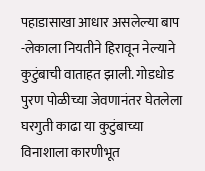पहाडासाखा आधार असलेल्या बाप -लेकाला नियतीने हिरावून नेल्याने कुटुंबाची वाताहत झाली. गोडधोड पुरण पोळीच्या जेवणानंतर घेतलेला घरगुती काढा या कुटुंबाच्या विनाशाला कारणीभूत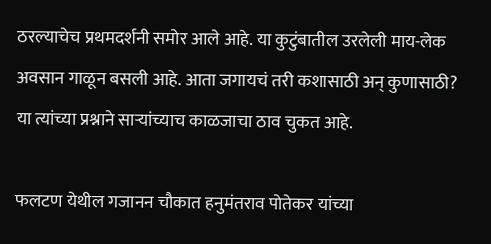ठरल्याचेच प्रथमदर्शनी समोर आले आहे. या कुटुंबातील उरलेली माय-लेक अवसान गाळून बसली आहे. आता जगायचं तरी कशासाठी अन् कुणासाठी? या त्यांच्या प्रश्नाने सार्‍यांच्याच काळजाचा ठाव चुकत आहे.

फलटण येथील गजानन चौकात हनुमंतराव पोतेकर यांच्या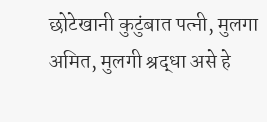छोटेखानी कुटुंबात पत्नी, मुलगा अमित, मुलगी श्रद्धा असे हे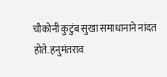चौकोनी कुटुंब सुखा समाधानाने नांदत होते. हनुमंतराव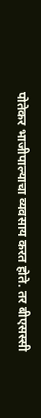पोतेकर भाजीपाल्याचा व्यवसाय करत होते. तर बीएसस्सी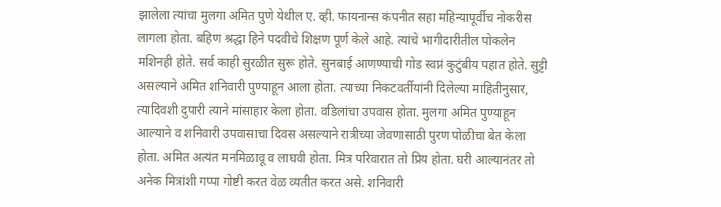झालेला त्यांचा मुलगा अमित पुणे येथील ए. व्ही. फायनान्स कंपनीत सहा महिन्यापूर्वीच नोकरीस लागला होता. बहिण श्रद्धा हिने पदवीचे शिक्षण पूर्ण केले आहे. त्यांचे भागीदारीतील पोकलेन मशिनही होते. सर्व काही सुरळीत सुरू होते. सुनबाई आणण्याची गोड स्वप्नं कुटुंबीय पहात होते. सुट्टी असल्याने अमित शनिवारी पुण्याहून आला होता. त्याच्या निकटवर्तीयांनी दिलेल्या माहितीनुसार, त्यादिवशी दुपारी त्याने मांसाहार केला होता. वडिलांचा उपवास होता. मुलगा अमित पुण्याहून आल्याने व शनिवारी उपवासाचा दिवस असल्याने रात्रीच्या जेवणासाठी पुरण पोळीचा बेत केला होता. अमित अत्यंत मनमिळावू व लाघवी होता. मित्र परिवारात तो प्रिय होता. घरी आल्यानंतर तो अनेक मित्रांशी गप्पा गोष्टी करत वेळ व्यतीत करत असे. शनिवारी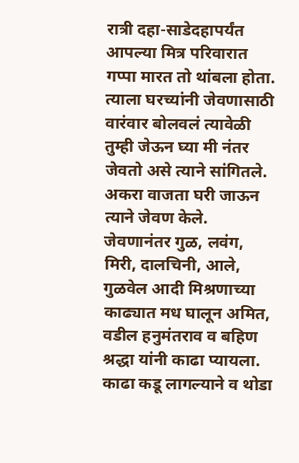रात्री दहा-साडेदहापर्यंत आपल्या मित्र परिवारात गप्पा मारत तो थांबला होता. त्याला घरच्यांनी जेवणासाठी वारंवार बोलवलं त्यावेळी तुम्ही जेऊन घ्या मी नंतर जेवतो असे त्याने सांगितले. अकरा वाजता घरी जाऊन त्याने जेवण केले. जेवणानंतर गुळ, लवंग, मिरी, दालचिनी, आले, गुळवेल आदी मिश्रणाच्या काढ्यात मध घालून अमित, वडील हनुमंतराव व बहिण श्रद्धा यांनी काढा प्यायला. काढा कडू लागल्याने व थोडा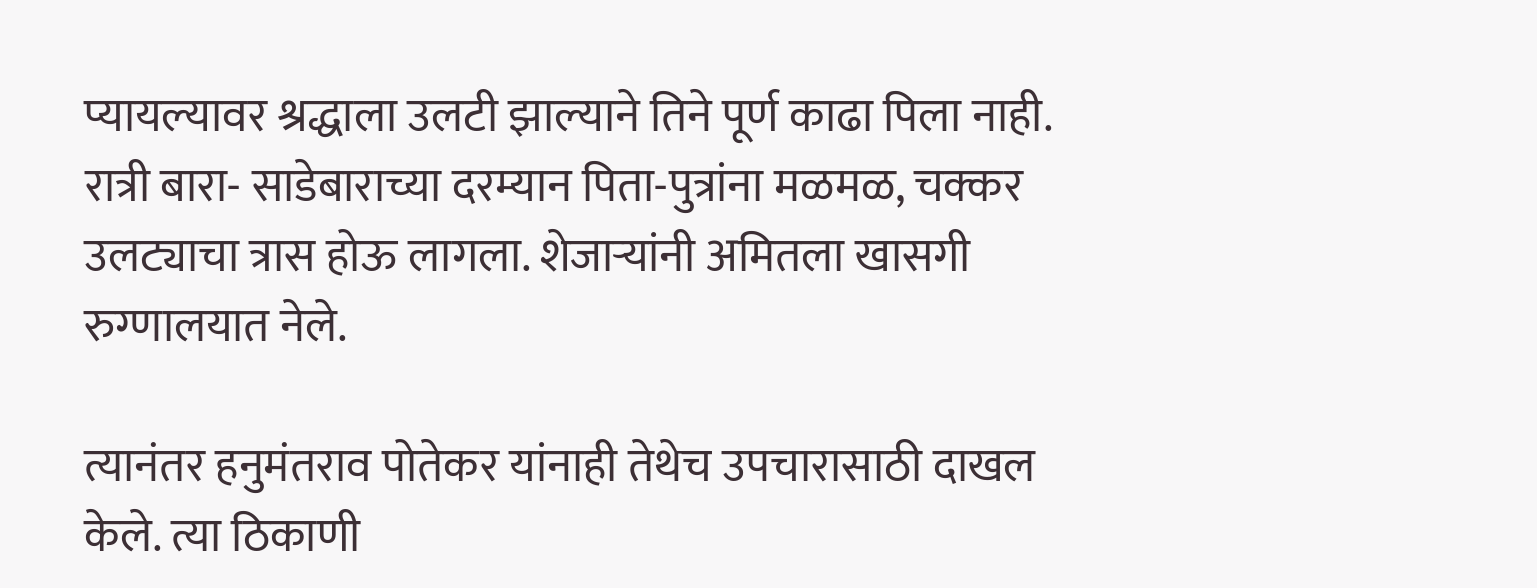प्यायल्यावर श्रद्धाला उलटी झाल्याने तिने पूर्ण काढा पिला नाही. रात्री बारा- साडेबाराच्या दरम्यान पिता-पुत्रांना मळमळ, चक्कर उलट्याचा त्रास होऊ लागला. शेजार्‍यांनी अमितला खासगी रुग्णालयात नेले.

त्यानंतर हनुमंतराव पोतेकर यांनाही तेथेच उपचारासाठी दाखल केले. त्या ठिकाणी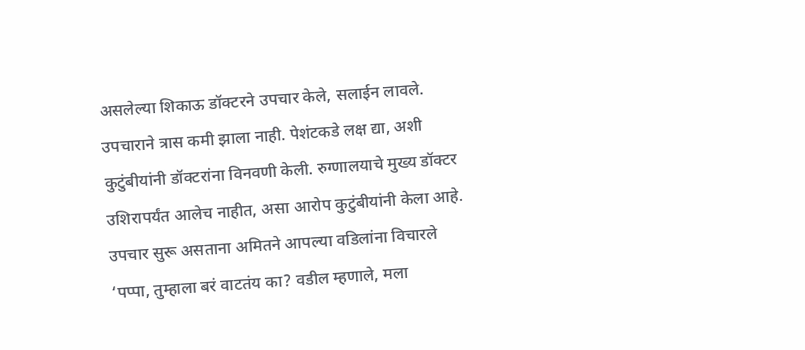असलेल्या शिकाऊ डॉक्टरने उपचार केले, सलाईन लावले. उपचाराने त्रास कमी झाला नाही. पेशंटकडे लक्ष द्या, अशी कुटुंबीयांनी डॉक्टरांना विनवणी केली. रुग्णालयाचे मुख्य डॉक्टर उशिरापर्यंत आलेच नाहीत, असा आरोप कुटुंबीयांनी केला आहे. उपचार सुरू असताना अमितने आपल्या वडिलांना विचारले ‘पप्पा, तुम्हाला बरं वाटतंय का? वडील म्हणाले, मला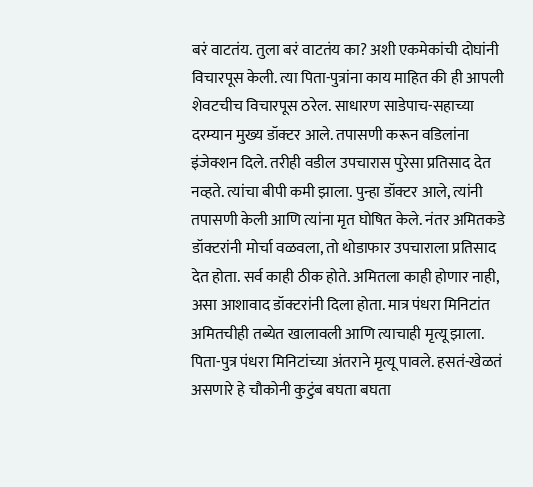बरं वाटतंय. तुला बरं वाटतंय का? अशी एकमेकांची दोघांनी विचारपूस केली. त्या पिता-पुत्रांना काय माहित की ही आपली शेवटचीच विचारपूस ठरेल. साधारण साडेपाच-सहाच्या दरम्यान मुख्य डॉक्टर आले. तपासणी करून वडिलांना इंजेक्शन दिले. तरीही वडील उपचारास पुरेसा प्रतिसाद देत नव्हते. त्यांचा बीपी कमी झाला. पुन्हा डॉक्टर आले, त्यांनी तपासणी केली आणि त्यांना मृत घोषित केले. नंतर अमितकडे डॉक्टरांनी मोर्चा वळवला, तो थोडाफार उपचाराला प्रतिसाद देत होता. सर्व काही ठीक होते. अमितला काही होणार नाही, असा आशावाद डॉक्टरांनी दिला होता. मात्र पंधरा मिनिटांत अमितचीही तब्येत खालावली आणि त्याचाही मृत्यू झाला. पिता-पुत्र पंधरा मिनिटांच्या अंतराने मृत्यू पावले. हसतं-खेळतं असणारे हे चौकोनी कुटुंब बघता बघता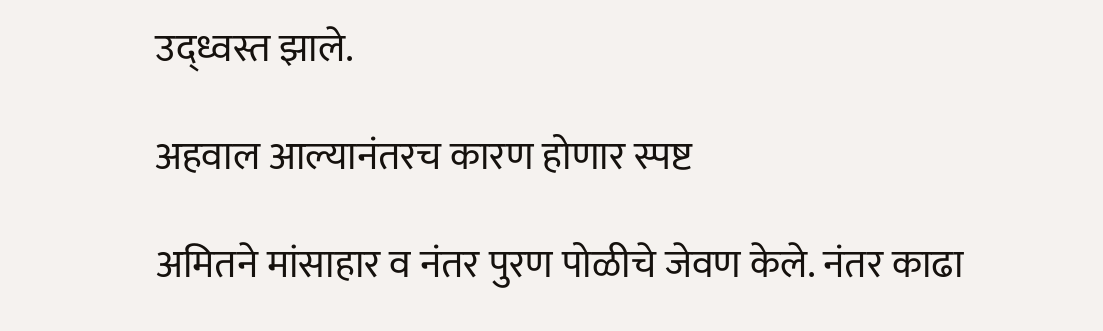उद्ध्वस्त झाले.

अहवाल आल्यानंतरच कारण होणार स्पष्ट

अमितने मांसाहार व नंतर पुरण पोळीचे जेवण केले. नंतर काढा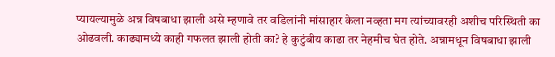प्यायल्यामुळे अन्न विषबाधा झाली असे म्हणावे तर वडिलांनी मांसाहार केला नव्हता मग त्यांच्यावरही अशीच परिस्थिती का ओढवली. काढ्यामध्ये काही गफलत झाली होती का? हे कुटुंबीय काढा तर नेहमीच घेत होते. अन्नामधून विषबाधा झाली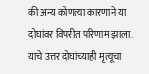की अन्य कोणत्या कारणाने या दोघांवर विपरीत परिणाम झाला. याचे उत्तर दोघांच्याही मृत्यूचा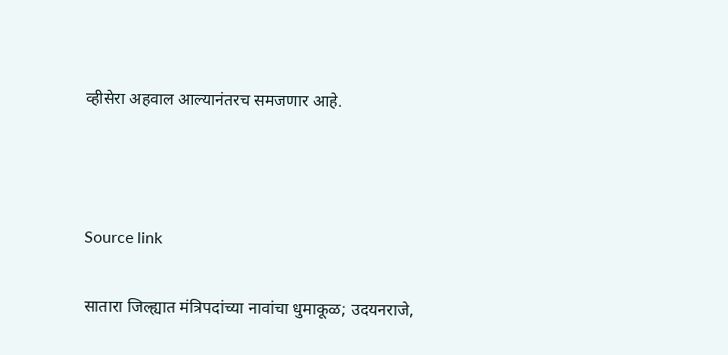व्हीसेरा अहवाल आल्यानंतरच समजणार आहे.



Source link

सातारा जिल्ह्यात मंत्रिपदांच्या नावांचा धुमाकूळ; उदयनराजे,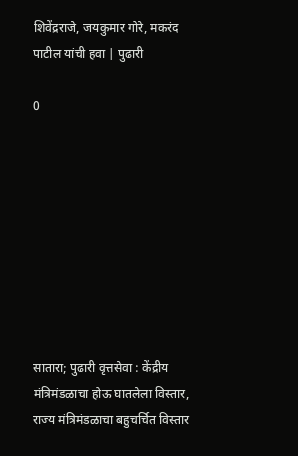शिवेंद्रराजे, जयकुमार गोरे, मकरंद पाटील यांची हवा | पुढारी

0









सातारा; पुढारी वृत्तसेवा : केंद्रीय मंत्रिमंडळाचा होऊ घातलेला विस्तार, राज्य मंत्रिमंडळाचा बहुचर्चित विस्तार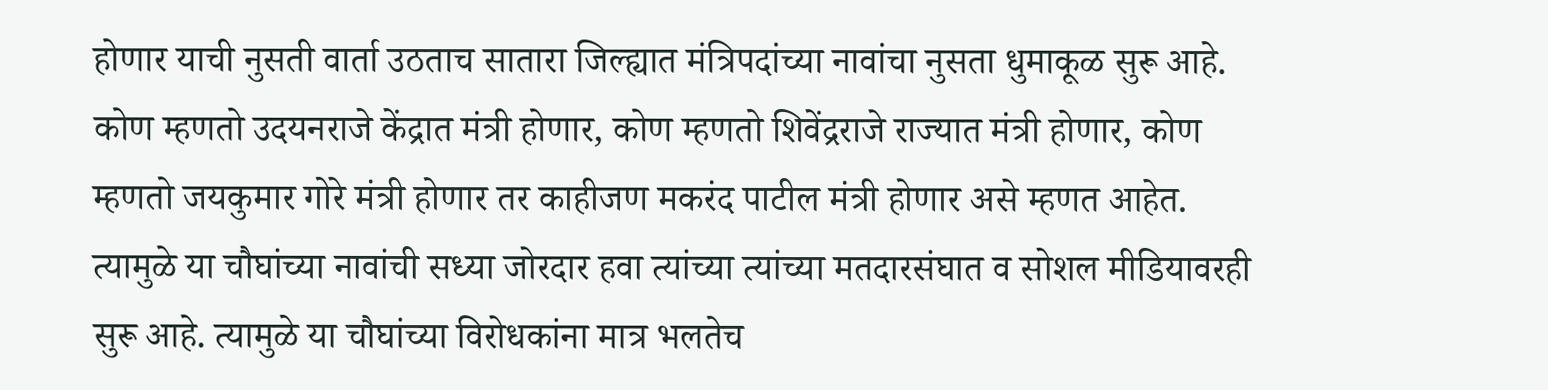होणार याची नुसती वार्ता उठताच सातारा जिल्ह्यात मंत्रिपदांच्या नावांचा नुसता धुमाकूळ सुरू आहे. कोण म्हणतो उदयनराजे केंद्रात मंत्री होणार, कोण म्हणतो शिवेंद्रराजे राज्यात मंत्री होणार, कोण म्हणतो जयकुमार गोरे मंत्री होणार तर काहीजण मकरंद पाटील मंत्री होणार असे म्हणत आहेत. त्यामुळे या चौघांच्या नावांची सध्या जोरदार हवा त्यांच्या त्यांच्या मतदारसंघात व सोशल मीडियावरही सुरू आहे. त्यामुळे या चौघांच्या विरोधकांना मात्र भलतेच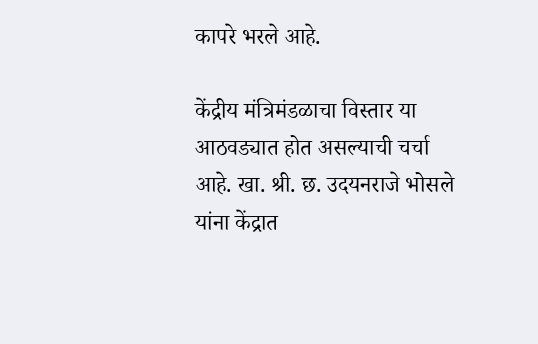कापरे भरले आहे.

केंद्रीय मंत्रिमंडळाचा विस्तार या आठवड्यात होत असल्याची चर्चा आहे. खा. श्री. छ. उदयनराजे भोसले यांना केंद्रात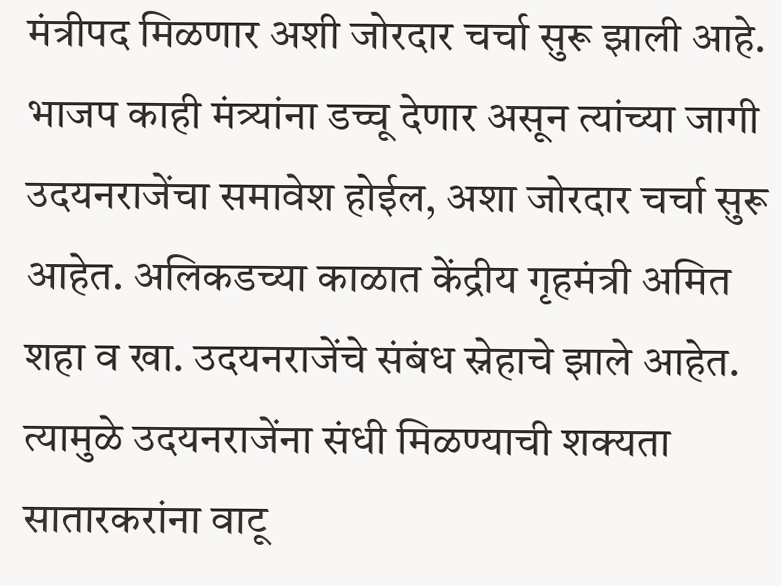मंत्रीपद मिळणार अशी जोरदार चर्चा सुरू झाली आहे. भाजप काही मंत्र्यांना डच्चू देणार असून त्यांच्या जागी उदयनराजेंचा समावेश होईल, अशा जोरदार चर्चा सुरू आहेत. अलिकडच्या काळात केंद्रीय गृहमंत्री अमित शहा व खा. उदयनराजेंचे संबंध स्नेहाचे झाले आहेत. त्यामुळे उदयनराजेंना संधी मिळण्याची शक्यता सातारकरांना वाटू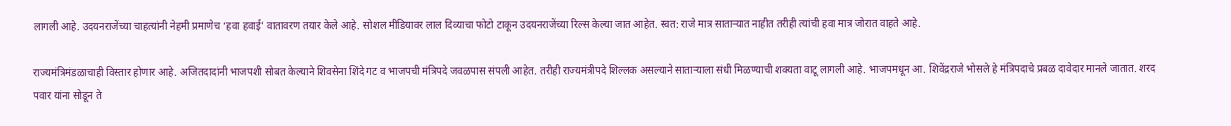लागली आहे. उदयनराजेंच्या चाहत्यांनी नेहमी प्रमाणेच ‘हवा हवाई’ वातावरण तयार केले आहे. सोशल मीडियावर लाल दिव्याचा फोटो टाकून उदयनराजेंच्या रिल्स केल्या जात आहेत. स्वत: राजे मात्र सातार्‍यात नाहीत तरीही त्यांची हवा मात्र जोरात वाहते आहे.

राज्यमंत्रिमंडळाचाही विस्तार होणार आहे. अजितदादांनी भाजपशी सोबत केल्याने शिवसेना शिंदे गट व भाजपची मंत्रिपदे जवळपास संपली आहेत. तरीही राज्यमंत्रीपदे शिल्लक असल्याने सातार्‍याला संधी मिळण्याची शक्यता वाटू लागली आहे. भाजपमधून आ. शिवेंद्रराजे भोसले हे मंत्रिपदाचे प्रबळ दावेदार मानले जातात. शरद पवार यांना सोडून ते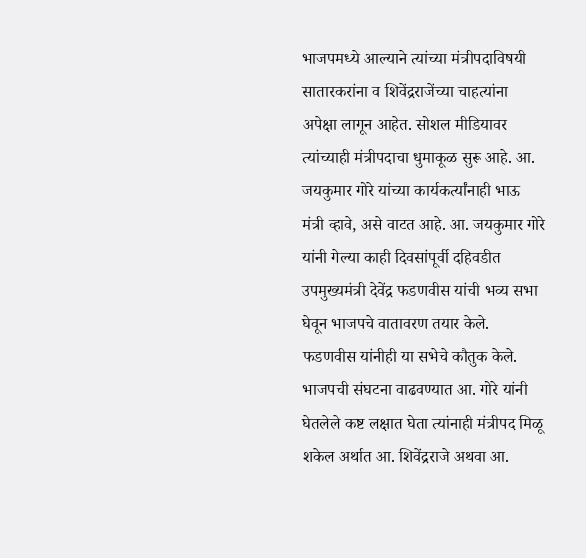भाजपमध्ये आल्याने त्यांच्या मंत्रीपदाविषयी सातारकरांना व शिवेंद्रराजेंच्या चाहत्यांना अपेक्षा लागून आहेत. सोशल मीडियावर त्यांच्याही मंत्रीपदाचा धुमाकूळ सुरू आहे. आ. जयकुमार गोरे यांच्या कार्यकर्त्यांनाही भाऊ मंत्री व्हावे, असे वाटत आहे. आ. जयकुमार गोरे यांनी गेल्या काही दिवसांपूर्वी दहिवडीत उपमुख्यमंत्री देवेंद्र फडणवीस यांची भव्य सभा घेवून भाजपचे वातावरण तयार केले. फडणवीस यांनीही या सभेचे कौतुक केले. भाजपची संघटना वाढवण्यात आ. गोरे यांनी घेतलेले कष्ट लक्षात घेता त्यांनाही मंत्रीपद मिळू शकेल अर्थात आ. शिवेंद्रराजे अथवा आ.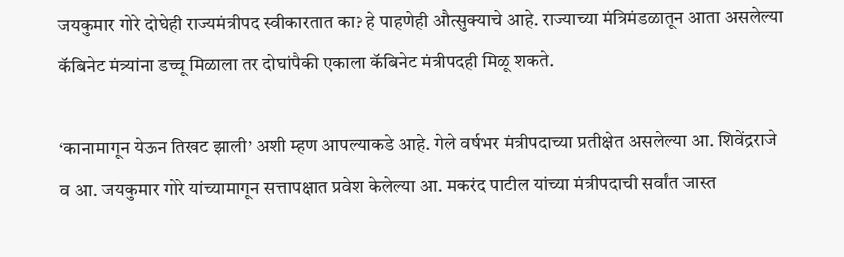जयकुमार गोरे दोघेही राज्यमंत्रीपद स्वीकारतात का? हे पाहणेही औत्सुक्याचे आहे. राज्याच्या मंत्रिमंडळातून आता असलेल्या कॅबिनेट मंत्र्यांना डच्चू मिळाला तर दोघांपैकी एकाला कॅबिनेट मंत्रीपदही मिळू शकते.

‘कानामागून येऊन तिखट झाली’ अशी म्हण आपल्याकडे आहे. गेले वर्षभर मंत्रीपदाच्या प्रतीक्षेत असलेल्या आ. शिवेंद्रराजे व आ. जयकुमार गोरे यांच्यामागून सत्तापक्षात प्रवेश केलेल्या आ. मकरंद पाटील यांच्या मंत्रीपदाची सर्वांत जास्त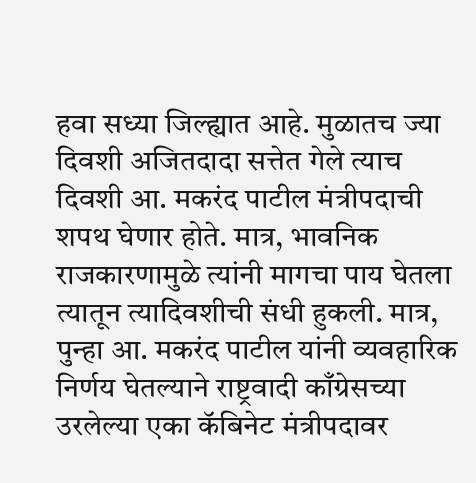हवा सध्या जिल्ह्यात आहे. मुळातच ज्या दिवशी अजितदादा सत्तेत गेले त्याच दिवशी आ. मकरंद पाटील मंत्रीपदाची शपथ घेणार होते. मात्र, भावनिक राजकारणामुळे त्यांनी मागचा पाय घेतला त्यातून त्यादिवशीची संधी हुकली. मात्र, पुन्हा आ. मकरंद पाटील यांनी व्यवहारिक निर्णय घेतल्याने राष्ट्रवादी काँग्रेसच्या उरलेल्या एका कॅबिनेट मंत्रीपदावर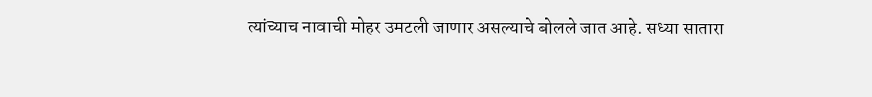त्यांच्याच नावाची मोहर उमटली जाणार असल्याचे बोलले जात आहे. सध्या सातारा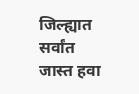जिल्ह्यात सर्वांत जास्त हवा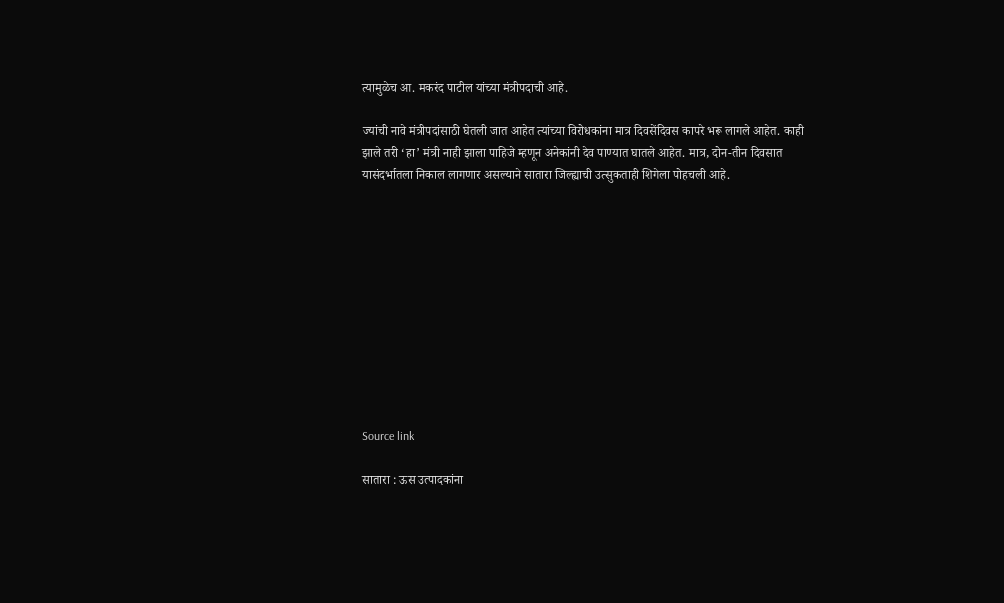त्यामुळेच आ. मकरंद पाटील यांच्या मंत्रीपदाची आहे.

ज्यांची नावे मंत्रीपदांसाठी घेतली जात आहेत त्यांच्या विरोधकांना मात्र दिवसेंदिवस कापरे भरू लागले आहेत. काही झाले तरी ‘हा’ मंत्री नाही झाला पाहिजे म्हणून अनेकांनी देव पाण्यात घातले आहेत. मात्र, दोन-तीन दिवसात यासंदर्भातला निकाल लागणार असल्याने सातारा जिल्ह्याची उत्सुकताही शिगेला पोहचली आहे.











Source link

सातारा : ऊस उत्पादकांना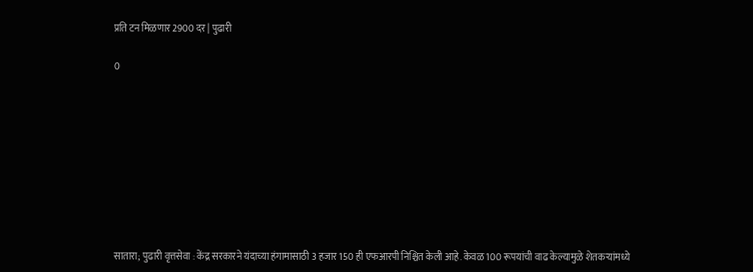प्रति टन मिळणार 2900 दर | पुढारी

0









सातारा; पुढारी वृत्तसेवा : केंद्र सरकारने यंदाच्या हंगामासाठी 3 हजार 150 ही एफआरपी निश्चित केली आहे. केवळ 100 रूपयांची वाढ केल्यामुळे शेतकर्‍यांमध्ये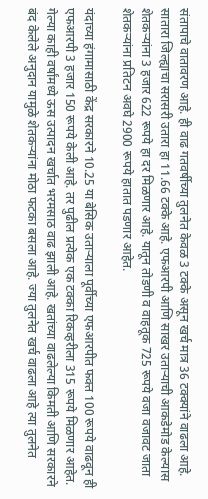संतापाचे वातावरण आहे. ही वाढ गतवर्षीच्या तुलनेत केवळ 3 टक्के असून खर्च मात्र 36 टक्क्यांने वाढला आहे. सातारा जिल्ह्याचा सरासरी उतारा हा 11.66 टक्के आहे. एफआरपी आणि साखर उतार्‍याची आकडेमोड केल्यास शेतकर्‍यांना 3 हजार 622 रूपये हा दर मिळणार आहे. यातून तोडणी व वाहतूक 725 रूपये वजा वजावट जाता शेतकर्‍यांना प्रतिटन अवघे 2900 रूपये हातात पडणार आहेत.

यंदाच्या हंगामासाठी केंद्र सरकारने 10.25 या बेसिक उतार्‍याला पूर्वीच्या एफआरपीत फक्त 100 रूपये वाढवून ही एफआरपी 3 हजार 150 रूपये केली आहे. तर पुढील प्रत्येक एक टक्का रिकव्हरीला 315 रूपये मिळणार आहेत. गेल्या काही वर्षांमध्ये ऊस उत्पादन खर्चात भरमसाठ वाढ झाली आहे. खतांच्या वाढलेल्या किमती आणि सरकारने बंद केलेले अनुदान यामुळे शेतकर्‍यांना मोठा फटका बसला आहे. ज्या तुलनेत खर्च वाढला आहे त्या तुलनेत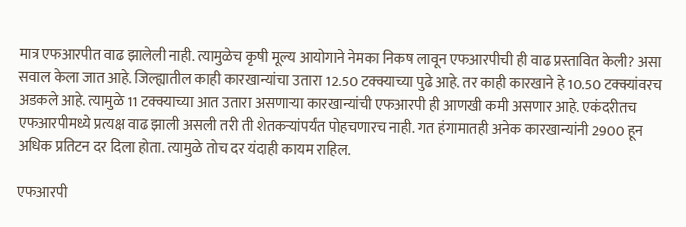मात्र एफआरपीत वाढ झालेली नाही. त्यामुळेच कृषी मूल्य आयोगाने नेमका निकष लावून एफआरपीची ही वाढ प्रस्तावित केली? असा सवाल केला जात आहे. जिल्ह्यातील काही कारखान्यांचा उतारा 12.50 टक्क्याच्या पुढे आहे. तर काही कारखाने हे 10.50 टक्क्यांवरच अडकले आहे. त्यामुळे 11 टक्क्याच्या आत उतारा असणार्‍या कारखान्यांची एफआरपी ही आणखी कमी असणार आहे. एकंदरीतच एफआरपीमध्ये प्रत्यक्ष वाढ झाली असली तरी ती शेतकर्‍यांपर्यंत पोहचणारच नाही. गत हंगामातही अनेक कारखान्यांनी 2900 हून अधिक प्रतिटन दर दिला होता. त्यामुळे तोच दर यंदाही कायम राहिल.

एफआरपी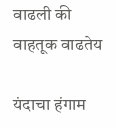वाढली की वाहतूक वाढतेय

यंदाचा हंगाम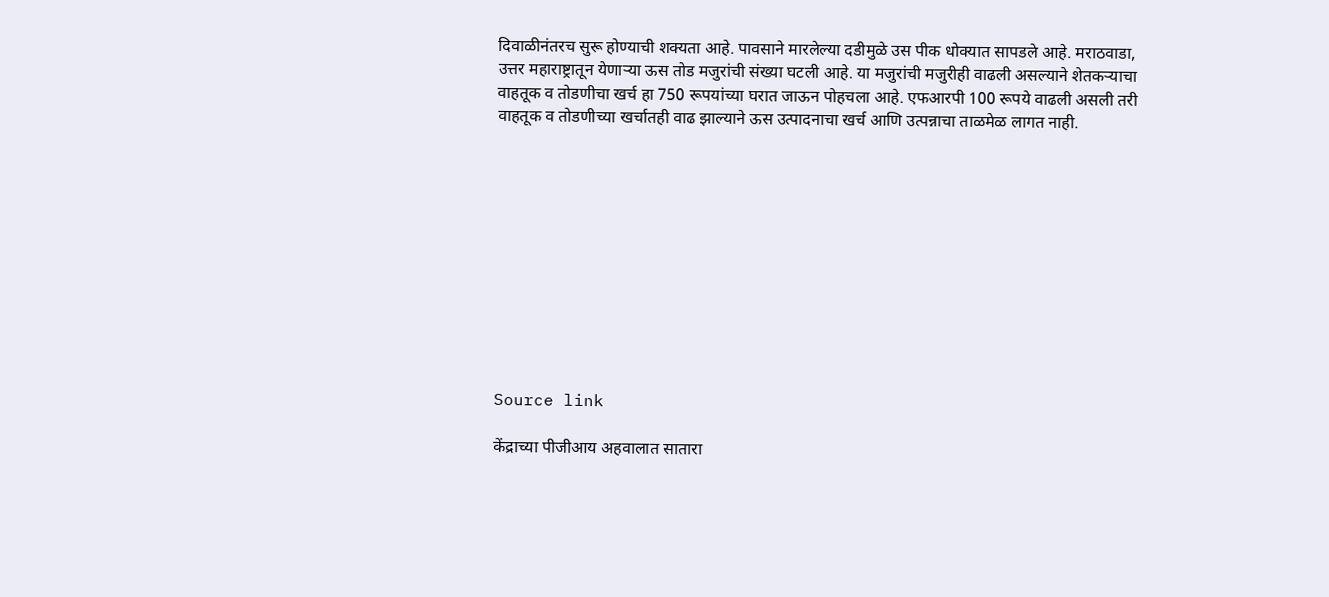दिवाळीनंतरच सुरू होण्याची शक्यता आहे. पावसाने मारलेल्या दडीमुळे उस पीक धोक्यात सापडले आहे. मराठवाडा, उत्तर महाराष्ट्रातून येणार्‍या ऊस तोड मजुरांची संख्या घटली आहे. या मजुरांची मजुरीही वाढली असल्याने शेतकर्‍याचा वाहतूक व तोडणीचा खर्च हा 750 रूपयांच्या घरात जाऊन पोहचला आहे. एफआरपी 100 रूपये वाढली असली तरी वाहतूक व तोडणीच्या खर्चातही वाढ झाल्याने ऊस उत्पादनाचा खर्च आणि उत्पन्नाचा ताळमेळ लागत नाही.











Source link

केंद्राच्या पीजीआय अहवालात सातारा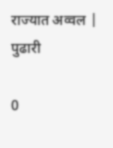राज्यात अव्वल | पुढारी

0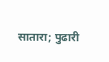सातारा; पुढारी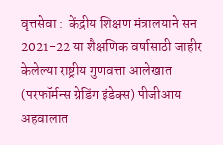वृत्तसेवा :  केंद्रीय शिक्षण मंत्रालयाने सन 2021-22 या शैक्षणिक वर्षासाठी जाहीर केलेल्या राष्ट्रीय गुणवत्ता आलेखात (परफॉर्मन्स ग्रेडिंग इंडेक्स) पीजीआय अहवालात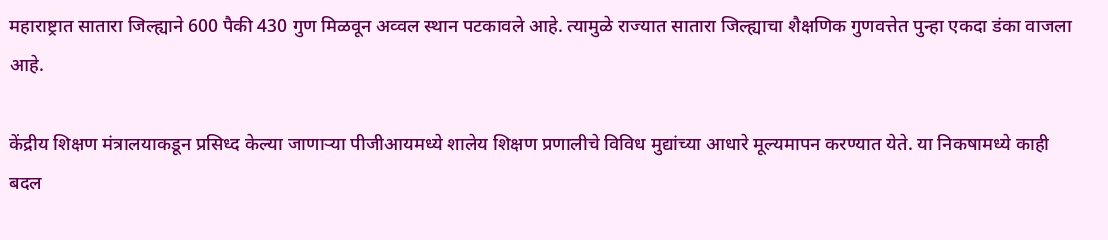महाराष्ट्रात सातारा जिल्ह्याने 600 पैकी 430 गुण मिळवून अव्वल स्थान पटकावले आहे. त्यामुळे राज्यात सातारा जिल्ह्याचा शैक्षणिक गुणवत्तेत पुन्हा एकदा डंका वाजला आहे.

केंद्रीय शिक्षण मंत्रालयाकडून प्रसिध्द केल्या जाणार्‍या पीजीआयमध्ये शालेय शिक्षण प्रणालीचे विविध मुद्यांच्या आधारे मूल्यमापन करण्यात येते. या निकषामध्ये काही बदल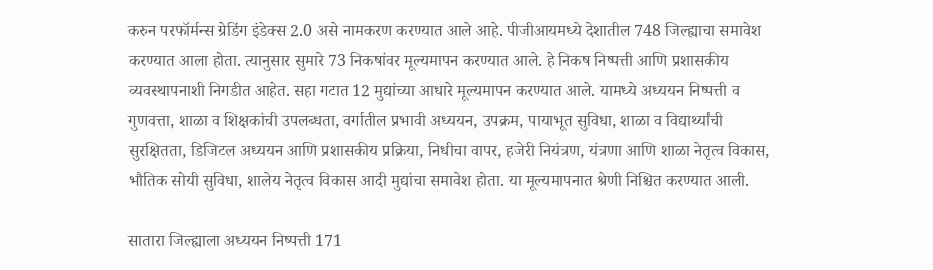करुन परफॉर्मन्स ग्रेडिंग इंडेक्स 2.0 असे नामकरण करण्यात आले आहे. पीजीआयमध्ये देशातील 748 जिल्ह्याचा समावेश करण्यात आला होता. त्यानुसार सुमारे 73 निकषांवर मूल्यमापन करण्यात आले. हे निकष निष्पत्ती आणि प्रशासकीय व्यवस्थापनाशी निगडीत आहेत. सहा गटात 12 मुद्यांच्या आधारे मूल्यमापन करण्यात आले. यामध्ये अध्ययन निष्पत्ती व गुणवत्ता, शाळा व शिक्षकांची उपलब्धता, वर्गातील प्रभावी अध्ययन, उपक्रम, पायाभूत सुविधा, शाळा व विद्यार्थ्यांची सुरक्षितता, डिजिटल अध्ययन आणि प्रशासकीय प्रक्रिया, निधीचा वापर, हजेरी नियंत्रण, यंत्रणा आणि शाळा नेतृत्व विकास, भौतिक सोयी सुविधा, शालेय नेतृत्व विकास आदी मुद्यांचा समावेश होता. या मूल्यमापनात श्रेणी निश्चित करण्यात आली.

सातारा जिल्ह्याला अध्ययन निष्पत्ती 171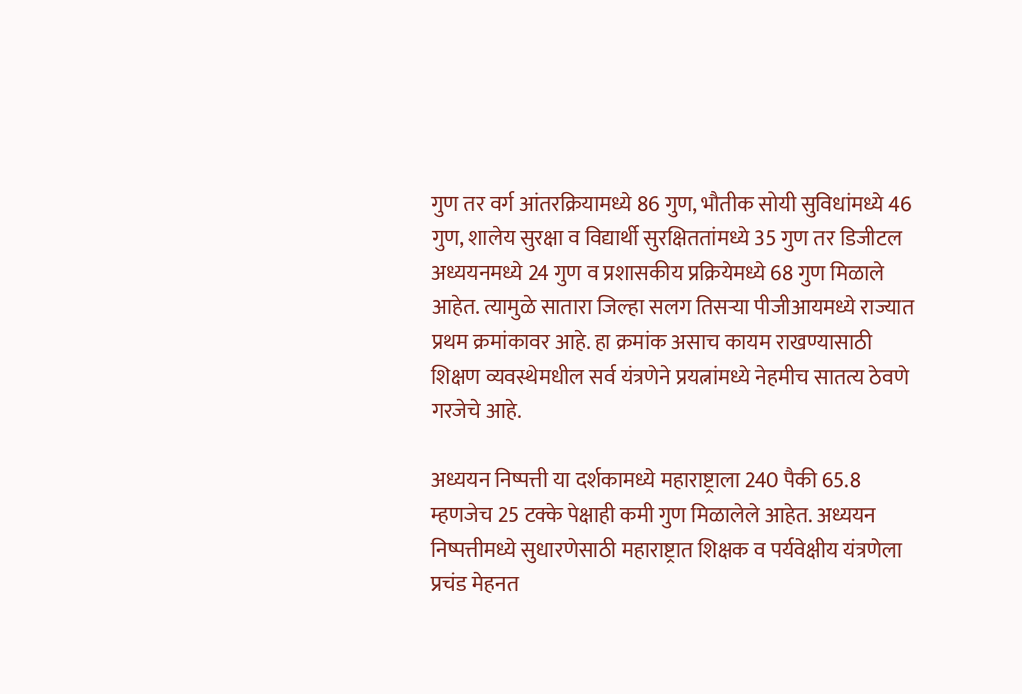गुण तर वर्ग आंतरक्रियामध्ये 86 गुण, भौतीक सोयी सुविधांमध्ये 46 गुण, शालेय सुरक्षा व विद्यार्थी सुरक्षिततांमध्ये 35 गुण तर डिजीटल अध्ययनमध्ये 24 गुण व प्रशासकीय प्रक्रियेमध्ये 68 गुण मिळाले आहेत. त्यामुळे सातारा जिल्हा सलग तिसर्‍या पीजीआयमध्ये राज्यात प्रथम क्रमांकावर आहे. हा क्रमांक असाच कायम राखण्यासाठी शिक्षण व्यवस्थेमधील सर्व यंत्रणेने प्रयत्नांमध्ये नेहमीच सातत्य ठेवणे गरजेचे आहे.

अध्ययन निष्पत्ती या दर्शकामध्ये महाराष्ट्राला 240 पैकी 65.8 म्हणजेच 25 टक्के पेक्षाही कमी गुण मिळालेले आहेत. अध्ययन निष्पत्तीमध्ये सुधारणेसाठी महाराष्ट्रात शिक्षक व पर्यवेक्षीय यंत्रणेला प्रचंड मेहनत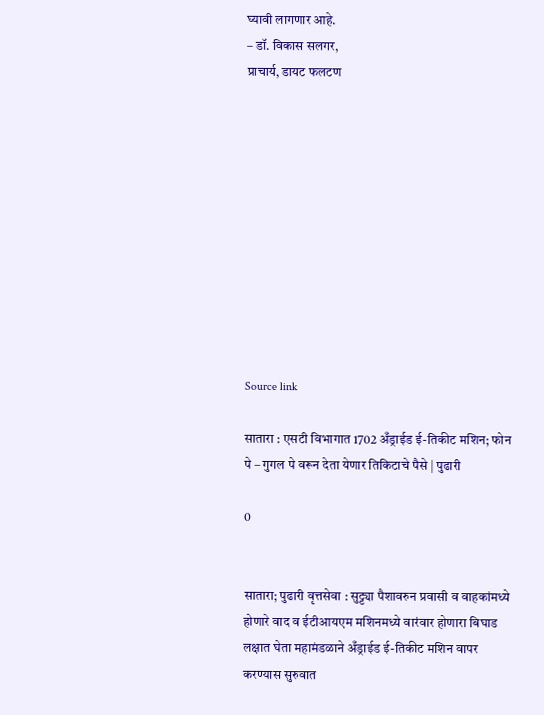घ्यावी लागणार आहे.
– डॉ. विकास सलगर,
प्राचार्य, डायट फलटण











Source link

सातारा : एसटी विभागात 1702 अँड्राईड ई-तिकीट मशिन; फोन पे – गुगल पे वरून देता येणार तिकिटाचे पैसे | पुढारी

0


सातारा; पुढारी वृत्तसेवा : सुट्ट्या पैशावरुन प्रवासी व वाहकांमध्ये होणारे वाद व ईटीआयएम मशिनमध्ये वारंवार होणारा बिघाड लक्षात घेता महामंडळाने अँड्राईड ई-तिकीट मशिन वापर करण्यास सुरुवात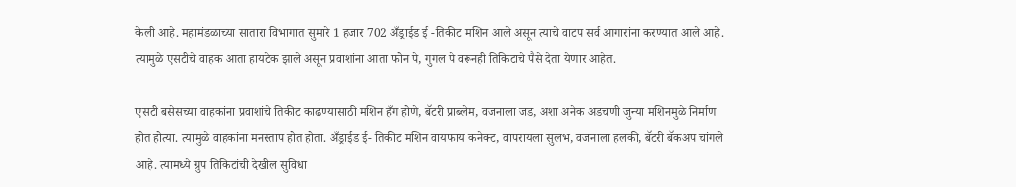केली आहे. महामंडळाच्या सातारा विभागात सुमारे 1 हजार 702 अँड्राईड ई -तिकीट मशिन आले असून त्याचे वाटप सर्व आगारांना करण्यात आले आहे. त्यामुळे एसटीचे वाहक आता हायटेक झाले असून प्रवाशांना आता फोन पे, गुगल पे वरूनही तिकिटाचे पैसे देता येणार आहेत.

एसटी बसेसच्या वाहकांना प्रवाशांचे तिकीट काढण्यासाठी मशिन हँग होणे, बॅटरी प्राब्लेम, वजनाला जड, अशा अनेक अडचणी जुन्या मशिनमुळे निर्माण होत होत्या. त्यामुळे वाहकांना मनस्ताप होत होता. अँड्राईड ई- तिकीट मशिन वायफाय कनेक्ट, वापरायला सुलभ, वजनाला हलकी, बॅटरी बॅकअप चांगले आहे. त्यामध्ये ग्रुप तिकिटांची देखील सुविधा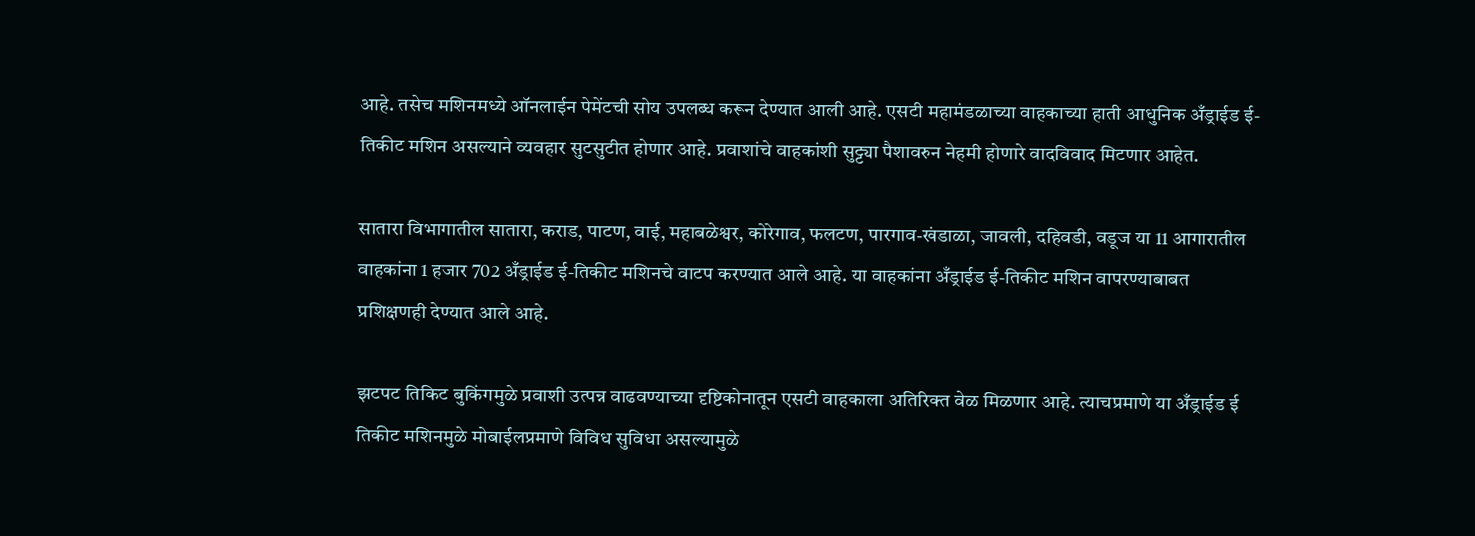आहे. तसेच मशिनमध्ये ऑनलाईन पेमेंटची सोय उपलब्ध करून देण्यात आली आहे. एसटी महामंडळाच्या वाहकाच्या हाती आधुनिक अँड्राईड ई- तिकीट मशिन असल्याने व्यवहार सुटसुटीत होणार आहे. प्रवाशांचे वाहकांशी सुट्ट्या पैशावरुन नेहमी होणारे वादविवाद मिटणार आहेत.

सातारा विभागातील सातारा, कराड, पाटण, वाई, महाबळेश्वर, कोरेगाव, फलटण, पारगाव-खंडाळा, जावली, दहिवडी, वडूज या 11 आगारातील वाहकांना 1 हजार 702 अँड्राईड ई-तिकीट मशिनचे वाटप करण्यात आले आहे. या वाहकांना अँड्राईड ई-तिकीट मशिन वापरण्याबाबत प्रशिक्षणही देण्यात आले आहे.

झटपट तिकिट बुकिंगमुळे प्रवाशी उत्पन्न वाढवण्याच्या दृष्टिकोनातून एसटी वाहकाला अतिरिक्त वेळ मिळणार आहे. त्याचप्रमाणे या अँड्राईड ई तिकीट मशिनमुळे मोबाईलप्रमाणे विविध सुविधा असल्यामुळे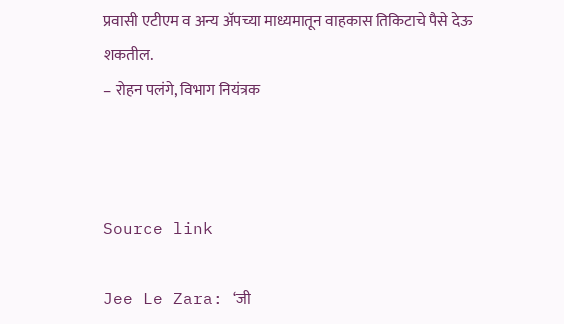प्रवासी एटीएम व अन्य अ‍ॅपच्या माध्यमातून वाहकास तिकिटाचे पैसे देऊ शकतील.
– रोहन पलंगे, विभाग नियंत्रक



Source link

Jee Le Zara: ‘जी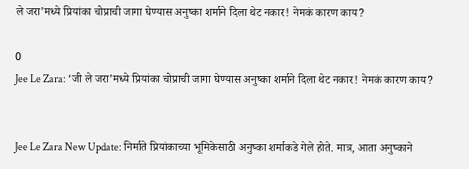ले जरा’मध्ये प्रियांका चोप्राची जागा घेण्यास अनुष्का शर्माने दिला थेट नकार! नेमकं कारण काय?

0
Jee Le Zara: ‘जी ले जरा’मध्ये प्रियांका चोप्राची जागा घेण्यास अनुष्का शर्माने दिला थेट नकार! नेमकं कारण काय?


Jee Le Zara New Update: निर्माते प्रियांकाच्या भूमिकेसाठी अनुष्का शर्माकडे गेले होते. मात्र, आता अनुष्काने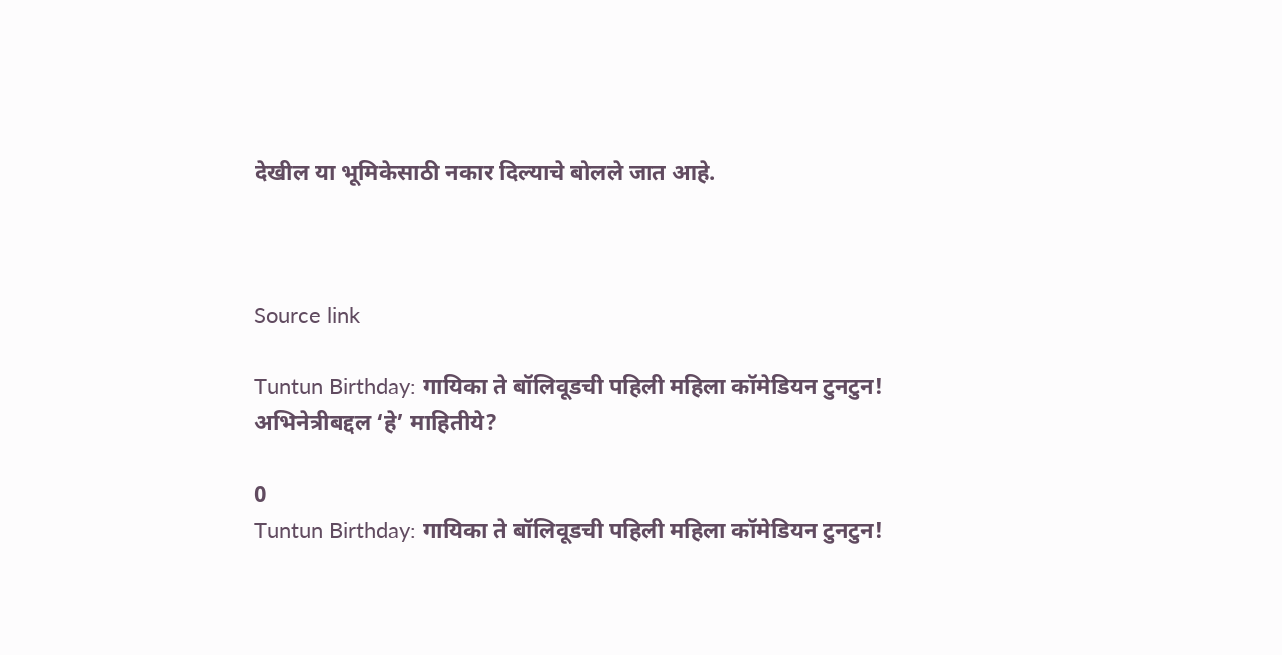देखील या भूमिकेसाठी नकार दिल्याचे बोलले जात आहे.



Source link

Tuntun Birthday: गायिका ते बॉलिवूडची पहिली महिला कॉमेडियन टुनटुन! अभिनेत्रीबद्दल ‘हे’ माहितीये?

0
Tuntun Birthday: गायिका ते बॉलिवूडची पहिली महिला कॉमेडियन टुनटुन!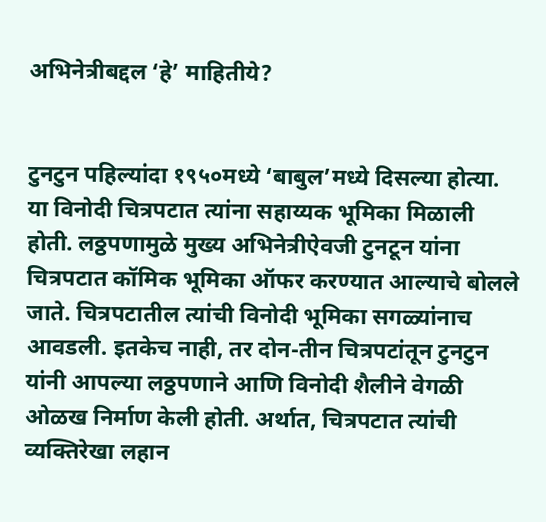अभिनेत्रीबद्दल ‘हे’ माहितीये?


टुनटुन पहिल्यांदा १९५०मध्ये ‘बाबुल’मध्ये दिसल्या होत्या. या विनोदी चित्रपटात त्यांना सहाय्यक भूमिका मिळाली होती. लठ्ठपणामुळे मुख्य अभिनेत्रीऐवजी टुनटून यांना चित्रपटात कॉमिक भूमिका ऑफर करण्यात आल्याचे बोलले जाते. चित्रपटातील त्यांची विनोदी भूमिका सगळ्यांनाच आवडली. इतकेच नाही, तर दोन-तीन चित्रपटांतून टुनटुन यांनी आपल्या लठ्ठपणाने आणि विनोदी शैलीने वेगळी ओळख निर्माण केली होती. अर्थात, चित्रपटात त्यांची व्यक्तिरेखा लहान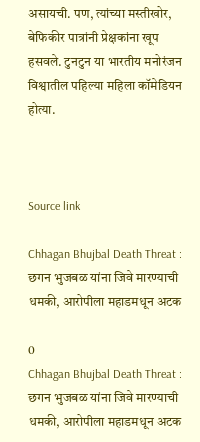असायची. पण, त्यांच्या मस्तीखोर, बेफिकीर पात्रांनी प्रेक्षकांना खूप हसवले. टुनटुन या भारतीय मनोरंजन विश्वातील पहिल्या महिला कॉमेडियन होत्या.



Source link

Chhagan Bhujbal Death Threat : छगन भुजबळ यांना जिवे मारण्याची धमकी, आरोपीला महाडमधून अटक

0
Chhagan Bhujbal Death Threat : छगन भुजबळ यांना जिवे मारण्याची धमकी, आरोपीला महाडमधून अटक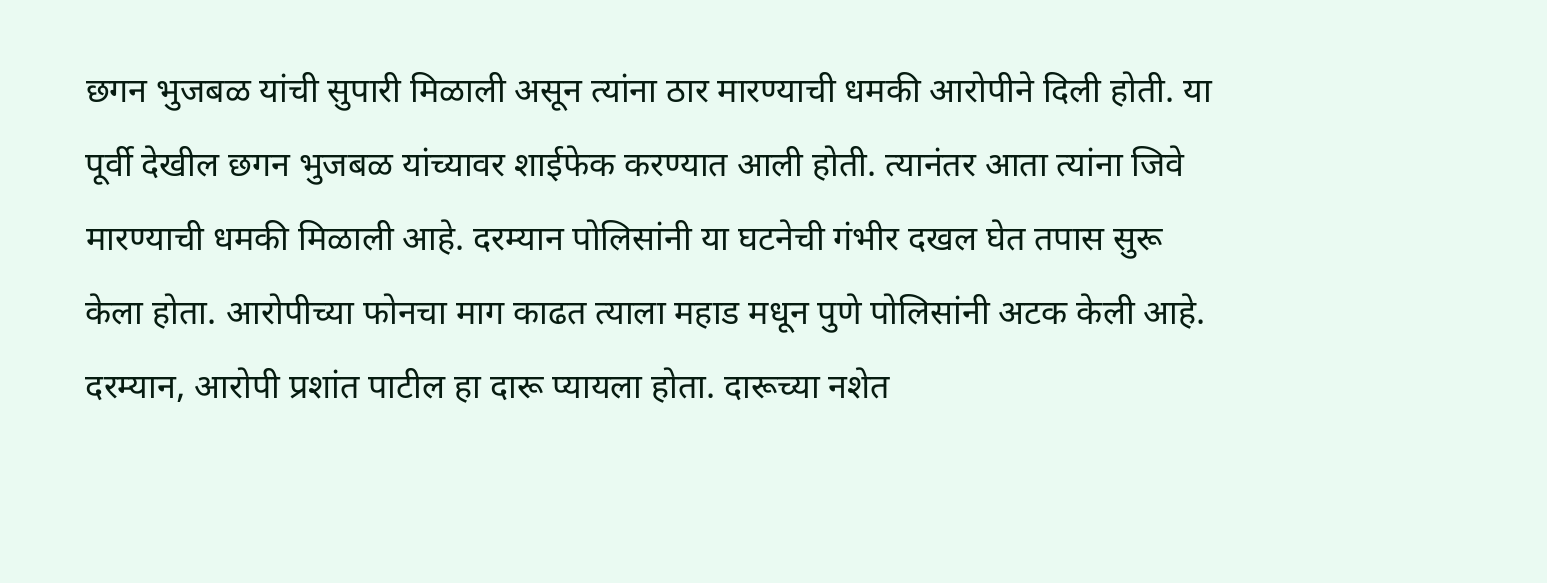छगन भुजबळ यांची सुपारी मिळाली असून त्यांना ठार मारण्याची धमकी आरोपीने दिली होती. या पूर्वी देखील छगन भुजबळ यांच्यावर शाईफेक करण्यात आली होती. त्यानंतर आता त्यांना जिवे मारण्याची धमकी मिळाली आहे. दरम्यान पोलिसांनी या घटनेची गंभीर दखल घेत तपास सुरू केला होता. आरोपीच्या फोनचा माग काढत त्याला महाड मधून पुणे पोलिसांनी अटक केली आहे. दरम्यान, आरोपी प्रशांत पाटील हा दारू प्यायला होता. दारूच्या नशेत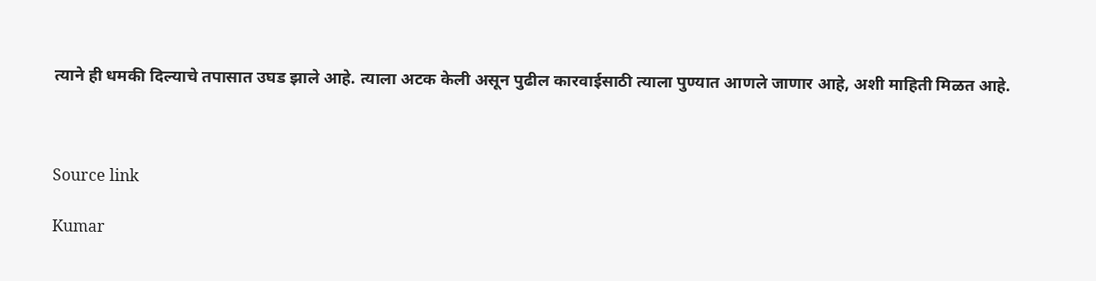त्याने ही धमकी दिल्याचे तपासात उघड झाले आहे. त्याला अटक केली असून पुढील कारवाईसाठी त्याला पुण्यात आणले जाणार आहे, अशी माहिती मिळत आहे.



Source link

Kumar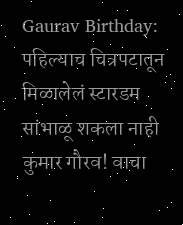Gaurav Birthday: पहिल्याच चित्रपटातून मिळालेलं स्टारडम सांभाळू शकला नाही कुमार गौरव! वाचा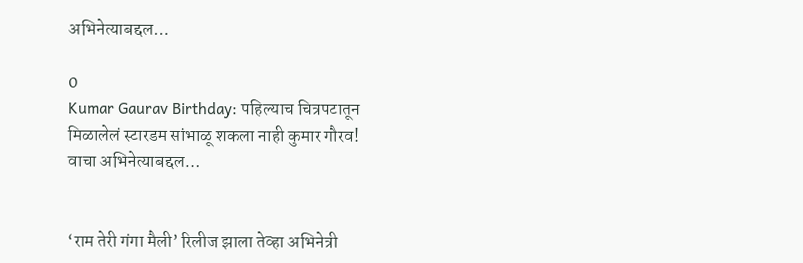अभिनेत्याबद्दल…

0
Kumar Gaurav Birthday: पहिल्याच चित्रपटातून मिळालेलं स्टारडम सांभाळू शकला नाही कुमार गौरव! वाचा अभिनेत्याबद्दल…


‘राम तेरी गंगा मैली’ रिलीज झाला तेव्हा अभिनेत्री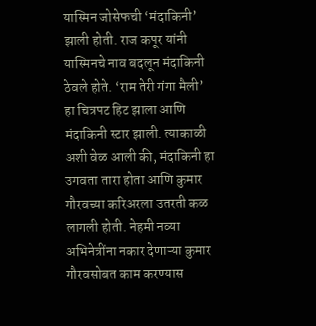यास्मिन जोसेफची ‘मंदाकिनी’ झाली होती. राज कपूर यांनी यास्मिनचे नाव बदलून मंदाकिनी ठेवले होते. ‘राम तेरी गंगा मैली’ हा चित्रपट हिट झाला आणि मंदाकिनी स्टार झाली. त्याकाळी अशी वेळ आली की, मंदाकिनी हा उगवता तारा होता आणि कुमार गौरवच्या करिअरला उतरती कळ लागली होती. नेहमी नव्या अभिनेत्रींना नकार देणाऱ्या कुमार गौरवसोबत काम करण्यास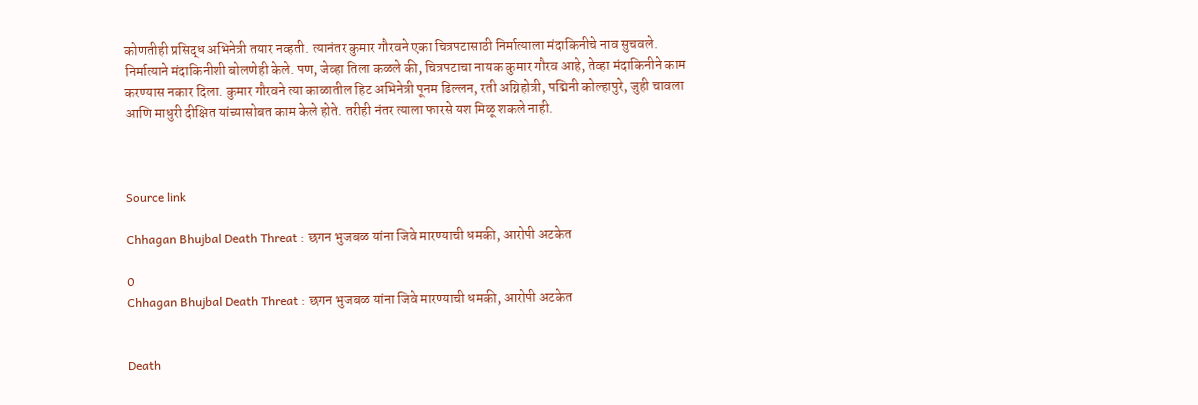कोणतीही प्रसिद्ध अभिनेत्री तयार नव्हती. त्यानंतर कुमार गौरवने एका चित्रपटासाठी निर्मात्याला मंदाकिनीचे नाव सुचवले. निर्मात्याने मंदाकिनीशी बोलणेही केले. पण, जेव्हा तिला कळले की, चित्रपटाचा नायक कुमार गौरव आहे, तेव्हा मंदाकिनीने काम करण्यास नकार दिला. कुमार गौरवने त्या काळातील हिट अभिनेत्री पूनम ढिल्लन, रती अग्निहोत्री, पद्मिनी कोल्हापुरे, जुही चावला आणि माधुरी दीक्षित यांच्यासोबत काम केले होते. तरीही नंतर त्याला फारसे यश मिळू शकले नाही.



Source link

Chhagan Bhujbal Death Threat : छगन भुजबळ यांना जिवे मारण्याची धमकी, आरोपी अटकेत

0
Chhagan Bhujbal Death Threat : छगन भुजबळ यांना जिवे मारण्याची धमकी, आरोपी अटकेत


Death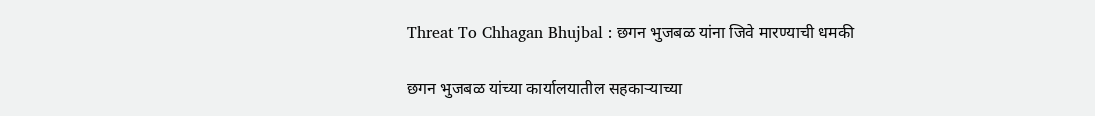Threat To Chhagan Bhujbal : छगन भुजबळ यांना जिवे मारण्याची धमकी

छगन भुजबळ यांच्या कार्यालयातील सहकाऱ्याच्या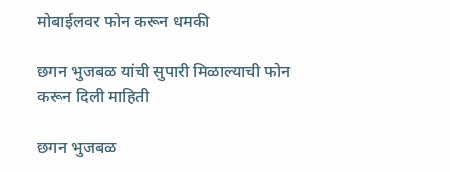मोबाईलवर फोन करून धमकी

छगन भुजबळ यांची सुपारी मिळाल्याची फोन करून दिली माहिती

छगन भुजबळ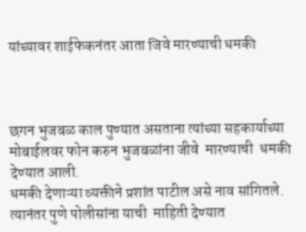यांच्यावर शाईफेकनंतर आता जिवे मारण्याची धमकी



छगन भुजबळ काल पुण्यात असताना त्यांच्या सहकार्याच्या मोबाईलवर फोन करुन भुजबळांना जीवे  मारण्याची  धमकी देण्यात आली.
धमकी देणाऱ्या व्यक्तीने प्रशांत पाटील असे नाव सांगितले.  त्यानंतर पुणे पोलीसांना याची  माहिती देण्यात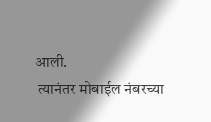आली.
 त्यानंतर मोबाईल नंबरच्या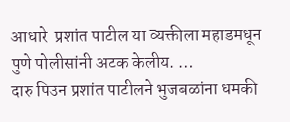आधारे  प्रशांत पाटील या व्यक्तीला महाडमधून पुणे पोलीसांनी अटक केलीय. …
दारु पिउन प्रशांत पाटीलने भुजबळांना धमकी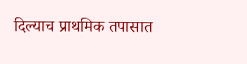दिल्याच प्राथमिक तपासात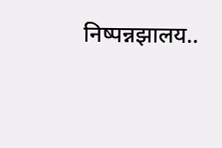निष्पन्नझालय..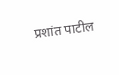प्रशांत पाटील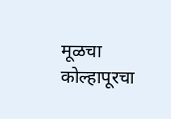मूळचा कोल्हापूरचा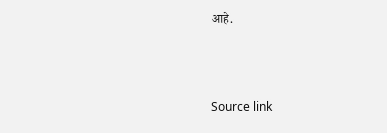आहे.



Source link